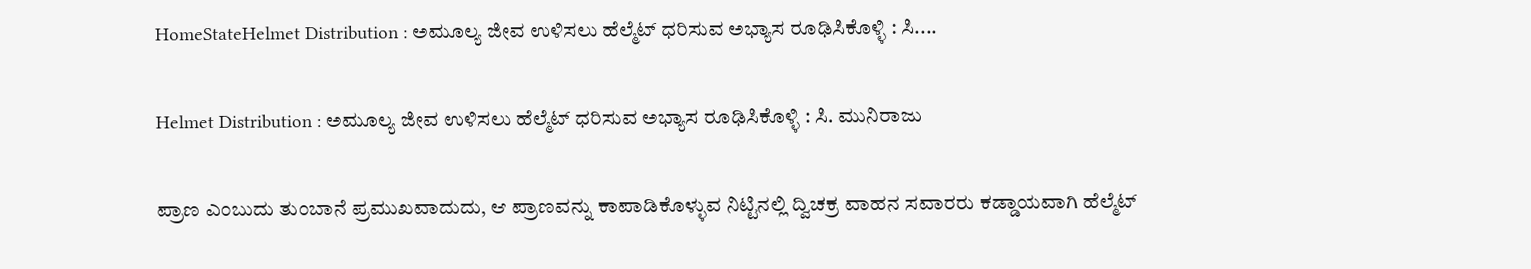HomeStateHelmet Distribution : ಅಮೂಲ್ಯ ಜೀವ ಉಳಿಸಲು ಹೆಲ್ಮೆಟ್ ಧರಿಸುವ ಅಭ್ಯಾಸ ರೂಢಿಸಿಕೊಳ್ಳಿ : ಸಿ....

Helmet Distribution : ಅಮೂಲ್ಯ ಜೀವ ಉಳಿಸಲು ಹೆಲ್ಮೆಟ್ ಧರಿಸುವ ಅಭ್ಯಾಸ ರೂಢಿಸಿಕೊಳ್ಳಿ : ಸಿ. ಮುನಿರಾಜು

ಪ್ರಾಣ ಎಂಬುದು ತುಂಬಾನೆ ಪ್ರಮುಖವಾದುದು, ಆ ಪ್ರಾಣವನ್ನು ಕಾಪಾಡಿಕೊಳ್ಳುವ ನಿಟ್ಟಿನಲ್ಲಿ ದ್ವಿಚಕ್ರ ವಾಹನ ಸವಾರರು ಕಡ್ಡಾಯವಾಗಿ ಹೆಲ್ಮೆಟ್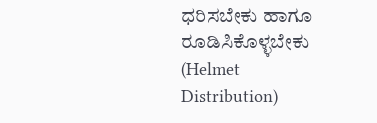ಧರಿಸಬೇಕು ಹಾಗೂ ರೂಡಿಸಿಕೊಳ್ಳಬೇಕು (Helmet Distribution)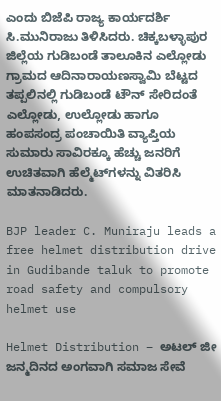ಎಂದು ಬಿಜೆಪಿ ರಾಜ್ಯ ಕಾರ್ಯದರ್ಶಿ ಸಿ.ಮುನಿರಾಜು ತಿಳಿಸಿದರು. ಚಿಕ್ಕಬಳ್ಳಾಪುರ ಜಿಲ್ಲೆಯ ಗುಡಿಬಂಡೆ ತಾಲೂಕಿನ ಎಲ್ಲೋಡು ಗ್ರಾಮದ ಆದಿನಾರಾಯಣಸ್ವಾಮಿ ಬೆಟ್ಟದ ತಪ್ಪಲಿನಲ್ಲಿ ಗುಡಿಬಂಡೆ ಟೌನ್ ಸೇರಿದಂತೆ ಎಲ್ಲೋಡು, ಉಲ್ಲೋಡು ಹಾಗೂ ಹಂಪಸಂದ್ರ ಪಂಚಾಯಿತಿ ವ್ಯಾಪ್ತಿಯ ಸುಮಾರು ಸಾವಿರಕ್ಕೂ ಹೆಚ್ಚು ಜನರಿಗೆ ಉಚಿತವಾಗಿ ಹೆಲ್ಮೆಟ್‌ಗಳನ್ನು ವಿತರಿಸಿ ಮಾತನಾಡಿದರು.

BJP leader C. Muniraju leads a free helmet distribution drive in Gudibande taluk to promote road safety and compulsory helmet use

Helmet Distribution – ಅಟಲ್ ಜೀ ಜನ್ಮದಿನದ ಅಂಗವಾಗಿ ಸಮಾಜ ಸೇವೆ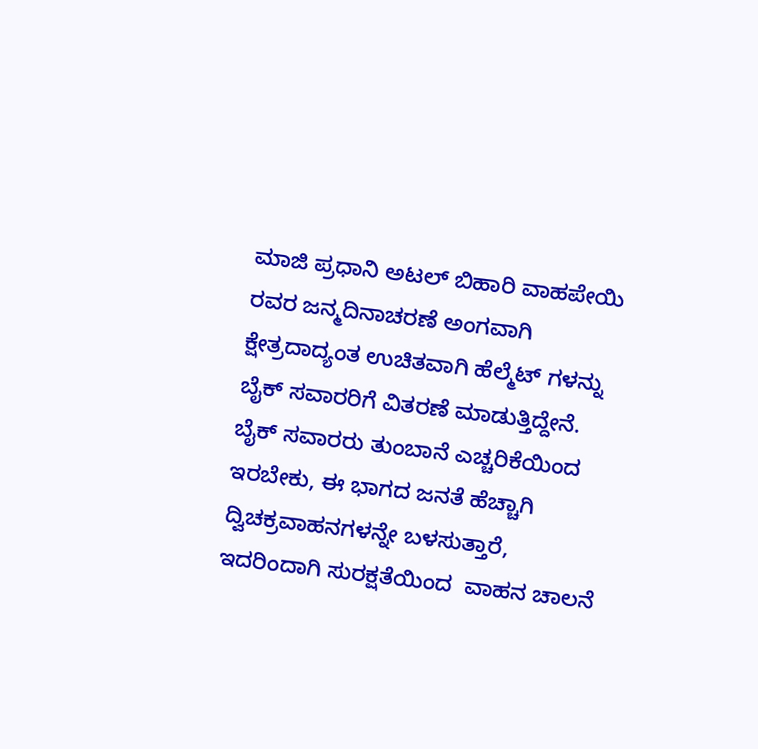ಮಾಜಿ ಪ್ರಧಾನಿ ಅಟಲ್ ಬಿಹಾರಿ ವಾಹಪೇಯಿ ರವರ ಜನ್ಮದಿನಾಚರಣೆ ಅಂಗವಾಗಿ ಕ್ಷೇತ್ರದಾದ್ಯಂತ ಉಚಿತವಾಗಿ ಹೆಲ್ಮೆಟ್ ಗಳನ್ನು ಬೈಕ್ ಸವಾರರಿಗೆ ವಿತರಣೆ ಮಾಡುತ್ತಿದ್ದೇನೆ. ಬೈಕ್ ಸವಾರರು ತುಂಬಾನೆ ಎಚ್ಚರಿಕೆಯಿಂದ ಇರಬೇಕು, ಈ ಭಾಗದ ಜನತೆ ಹೆಚ್ಚಾಗಿ ದ್ವಿಚಕ್ರವಾಹನಗಳನ್ನೇ ಬಳಸುತ್ತಾರೆ, ಇದರಿಂದಾಗಿ ಸುರಕ್ಷತೆಯಿಂದ  ವಾಹನ ಚಾಲನೆ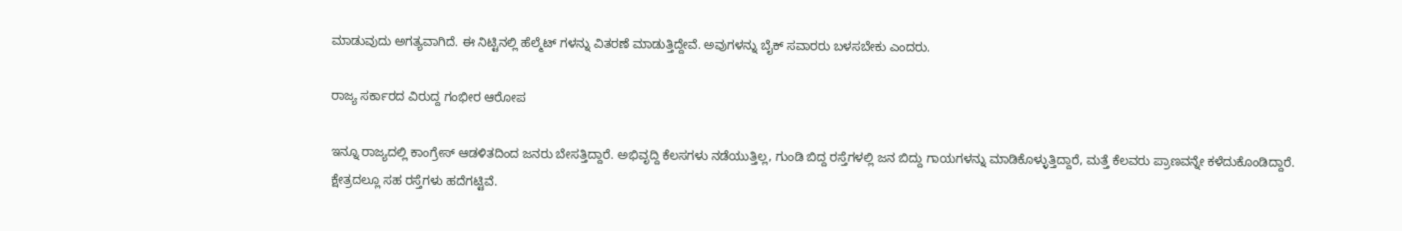ಮಾಡುವುದು ಅಗತ್ಯವಾಗಿದೆ. ಈ ನಿಟ್ಟಿನಲ್ಲಿ ಹೆಲ್ಮೆಟ್ ಗಳನ್ನು ವಿತರಣೆ ಮಾಡುತ್ತಿದ್ದೇವೆ. ಅವುಗಳನ್ನು ಬೈಕ್ ಸವಾರರು ಬಳಸಬೇಕು ಎಂದರು.

ರಾಜ್ಯ ಸರ್ಕಾರದ ವಿರುದ್ದ ಗಂಭೀರ ಆರೋಪ

ಇನ್ನೂ ರಾಜ್ಯದಲ್ಲಿ ಕಾಂಗ್ರೇಸ್ ಆಡಳಿತದಿಂದ ಜನರು ಬೇಸತ್ತಿದ್ದಾರೆ. ಅಭಿವೃದ್ದಿ ಕೆಲಸಗಳು ನಡೆಯುತ್ತಿಲ್ಲ, ಗುಂಡಿ ಬಿದ್ದ ರಸ್ತೆಗಳಲ್ಲಿ ಜನ ಬಿದ್ದು ಗಾಯಗಳನ್ನು ಮಾಡಿಕೊಳ್ಳುತ್ತಿದ್ದಾರೆ, ಮತ್ತೆ ಕೆಲವರು ಪ್ರಾಣವನ್ನೇ ಕಳೆದುಕೊಂಡಿದ್ದಾರೆ. ಕ್ಷೇತ್ರದಲ್ಲೂ ಸಹ ರಸ್ತೆಗಳು ಹದೆಗಟ್ಟಿವೆ.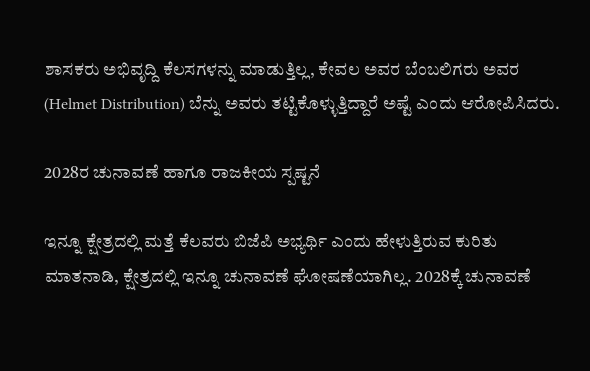ಶಾಸಕರು ಅಭಿವೃದ್ದಿ ಕೆಲಸಗಳನ್ನು ಮಾಡುತ್ತಿಲ್ಲ, ಕೇವಲ ಅವರ ಬೆಂಬಲಿಗರು ಅವರ (Helmet Distribution) ಬೆನ್ನು ಅವರು ತಟ್ಟಿಕೊಳ್ಳುತ್ತಿದ್ದಾರೆ ಅಷ್ಟೆ ಎಂದು ಆರೋಪಿಸಿದರು.

2028ರ ಚುನಾವಣೆ ಹಾಗೂ ರಾಜಕೀಯ ಸ್ಪಷ್ಟನೆ

ಇನ್ನೂ ಕ್ಷೇತ್ರದಲ್ಲಿ ಮತ್ತೆ ಕೆಲವರು ಬಿಜೆಪಿ ಅಭ್ಯರ್ಥಿ ಎಂದು ಹೇಳುತ್ತಿರುವ ಕುರಿತು ಮಾತನಾಡಿ, ಕ್ಷೇತ್ರದಲ್ಲಿ ಇನ್ನೂ ಚುನಾವಣೆ ಘೋಷಣೆಯಾಗಿಲ್ಲ. 2028ಕ್ಕೆ ಚುನಾವಣೆ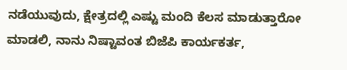ನಡೆಯುವುದು, ಕ್ಷೇತ್ರದಲ್ಲಿ ಎಷ್ಟು ಮಂದಿ ಕೆಲಸ ಮಾಡುತ್ತಾರೋ ಮಾಡಲಿ, ನಾನು ನಿಷ್ಟಾವಂತ ಬಿಜೆಪಿ ಕಾರ್ಯಕರ್ತ,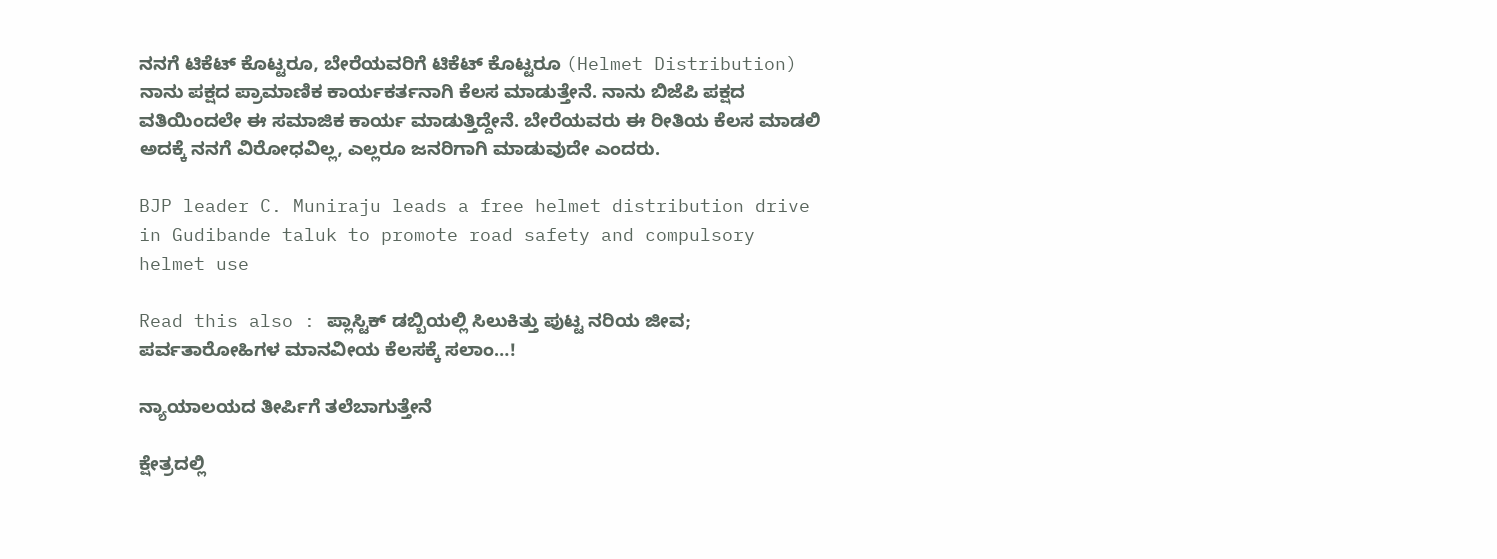ನನಗೆ ಟಿಕೆಟ್ ಕೊಟ್ಟರೂ, ಬೇರೆಯವರಿಗೆ ಟಿಕೆಟ್ ಕೊಟ್ಟರೂ (Helmet Distribution) ನಾನು ಪಕ್ಷದ ಪ್ರಾಮಾಣಿಕ ಕಾರ್ಯಕರ್ತನಾಗಿ ಕೆಲಸ ಮಾಡುತ್ತೇನೆ. ನಾನು ಬಿಜೆಪಿ ಪಕ್ಷದ ವತಿಯಿಂದಲೇ ಈ ಸಮಾಜಿಕ ಕಾರ್ಯ ಮಾಡುತ್ತಿದ್ದೇನೆ. ಬೇರೆಯವರು ಈ ರೀತಿಯ ಕೆಲಸ ಮಾಡಲಿ ಅದಕ್ಕೆ ನನಗೆ ವಿರೋಧವಿಲ್ಲ, ಎಲ್ಲರೂ ಜನರಿಗಾಗಿ ಮಾಡುವುದೇ ಎಂದರು.

BJP leader C. Muniraju leads a free helmet distribution drive in Gudibande taluk to promote road safety and compulsory helmet use

Read this also : ಪ್ಲಾಸ್ಟಿಕ್ ಡಬ್ಬಿಯಲ್ಲಿ ಸಿಲುಕಿತ್ತು ಪುಟ್ಟ ನರಿಯ ಜೀವ; ಪರ್ವತಾರೋಹಿಗಳ ಮಾನವೀಯ ಕೆಲಸಕ್ಕೆ ಸಲಾಂ…!

ನ್ಯಾಯಾಲಯದ ತೀರ್ಪಿಗೆ ತಲೆಬಾಗುತ್ತೇನೆ

ಕ್ಷೇತ್ರದಲ್ಲಿ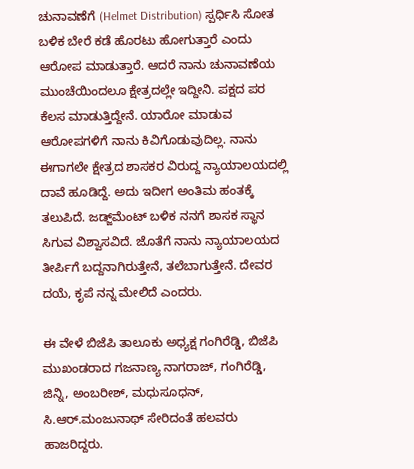ಚುನಾವಣೆಗೆ (Helmet Distribution) ಸ್ಪರ್ಧಿಸಿ ಸೋತ ಬಳಿಕ ಬೇರೆ ಕಡೆ ಹೊರಟು ಹೋಗುತ್ತಾರೆ ಎಂದು ಆರೋಪ ಮಾಡುತ್ತಾರೆ. ಆದರೆ ನಾನು ಚುನಾವಣೆಯ ಮುಂಚೆಯಿಂದಲೂ ಕ್ಷೇತ್ರದಲ್ಲೇ ಇದ್ದೀನಿ. ಪಕ್ಷದ ಪರ ಕೆಲಸ ಮಾಡುತ್ತಿದ್ದೇನೆ. ಯಾರೋ ಮಾಡುವ ಆರೋಪಗಳಿಗೆ ನಾನು ಕಿವಿಗೊಡುವುದಿಲ್ಲ. ನಾನು ಈಗಾಗಲೇ ಕ್ಷೇತ್ರದ ಶಾಸಕರ ವಿರುದ್ದ ನ್ಯಾಯಾಲಯದಲ್ಲಿ ದಾವೆ ಹೂಡಿದ್ದೆ. ಅದು ಇದೀಗ ಅಂತಿಮ ಹಂತಕ್ಕೆ ತಲುಪಿದೆ. ಜಡ್ಜ್‌ಮೆಂಟ್ ಬಳಿಕ ನನಗೆ ಶಾಸಕ ಸ್ಥಾನ ಸಿಗುವ ವಿಶ್ವಾಸವಿದೆ. ಜೊತೆಗೆ ನಾನು ನ್ಯಾಯಾಲಯದ ತೀರ್ಪಿಗೆ ಬದ್ದನಾಗಿರುತ್ತೇನೆ, ತಲೆಬಾಗುತ್ತೇನೆ. ದೇವರ ದಯೆ, ಕೃಪೆ ನನ್ನ ಮೇಲಿದೆ ಎಂದರು.

ಈ ವೇಳೆ ಬಿಜೆಪಿ ತಾಲೂಕು ಅಧ್ಯಕ್ಷ ಗಂಗಿರೆಡ್ಡಿ, ಬಿಜೆಪಿ ಮುಖಂಡರಾದ ಗಜನಾಣ್ಯ ನಾಗರಾಜ್, ಗಂಗಿರೆಡ್ಡಿ, ಜಿನ್ನಿ, ಅಂಬರೀಶ್, ಮಧುಸೂಧನ್, ಸಿ.ಆರ್‍.ಮಂಜುನಾಥ್ ಸೇರಿದಂತೆ ಹಲವರು ಹಾಜರಿದ್ದರು.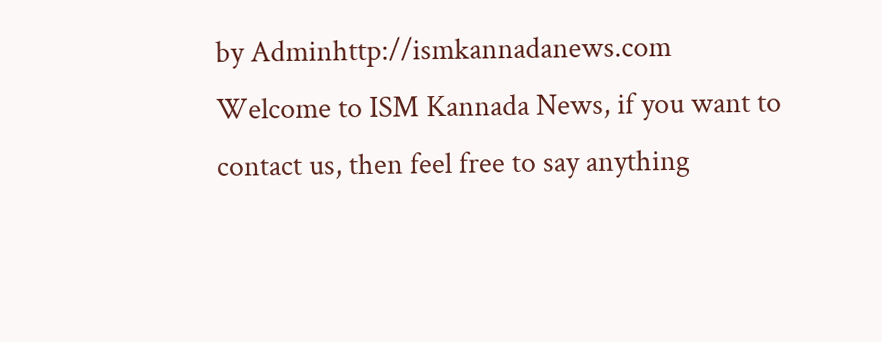by Adminhttp://ismkannadanews.com
Welcome to ISM Kannada News, if you want to contact us, then feel free to say anything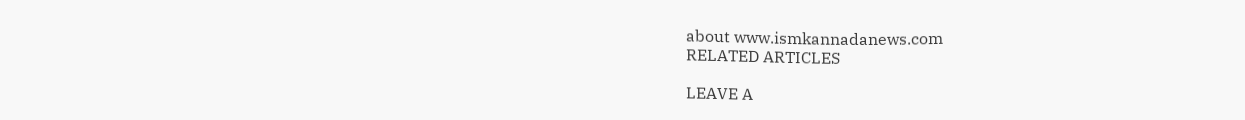about www.ismkannadanews.com
RELATED ARTICLES

LEAVE A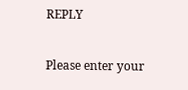REPLY

Please enter your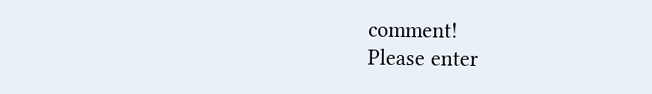comment!
Please enter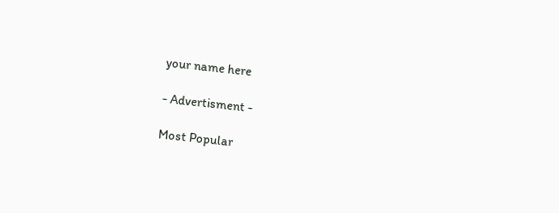your name here

- Advertisment -

Most Popular